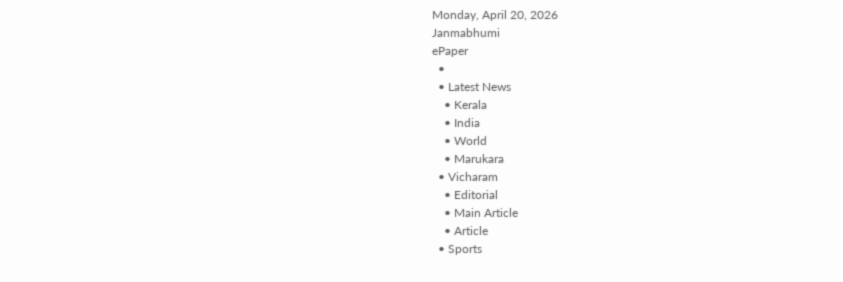Monday, April 20, 2026
Janmabhumi
ePaper
  •
  • Latest News
    • Kerala
    • India
    • World
    • Marukara
  • Vicharam
    • Editorial
    • Main Article
    • Article
  • Sports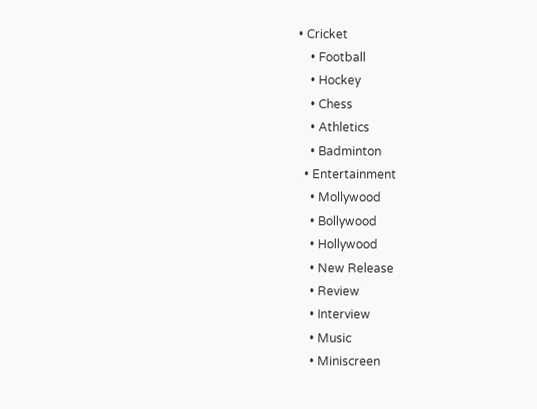• Cricket
    • Football
    • Hockey
    • Chess
    • Athletics
    • Badminton
  • Entertainment
    • Mollywood
    • Bollywood
    • Hollywood
    • New Release
    • Review
    • Interview
    • Music
    • Miniscreen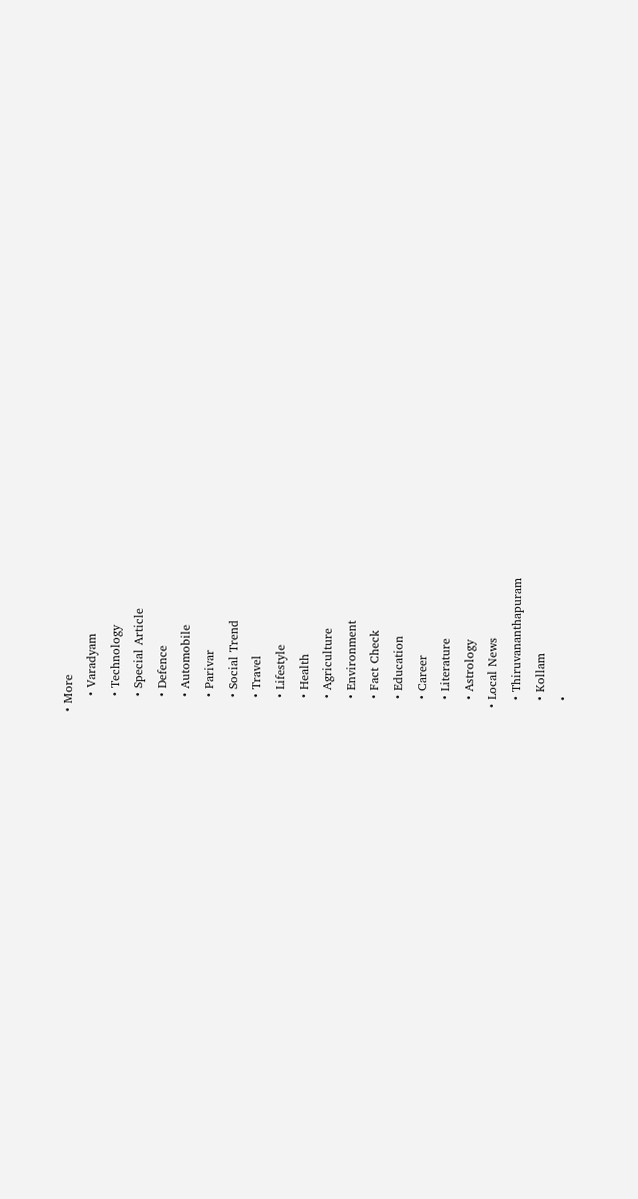• More
    • Varadyam
    • Technology
    • Special Article
    • Defence
    • Automobile
    • Parivar
    • Social Trend
    • Travel
    • Lifestyle
    • Health
    • Agriculture
    • Environment
    • Fact Check
    • Education
    • Career
    • Literature
    • Astrology
  • Local News
    • Thiruvananthapuram
    • Kollam
    •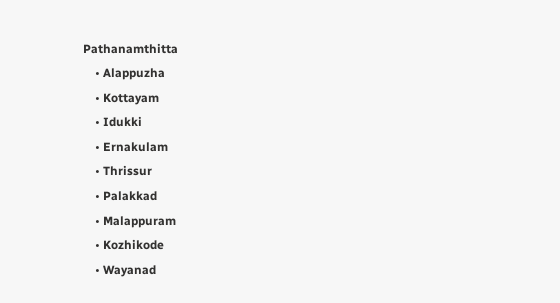Pathanamthitta
    • Alappuzha
    • Kottayam
    • Idukki
    • Ernakulam
    • Thrissur
    • Palakkad
    • Malappuram
    • Kozhikode
    • Wayanad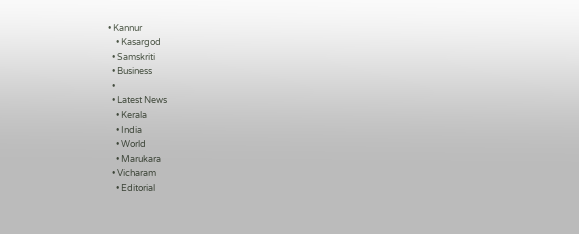• Kannur
    • Kasargod
  • Samskriti
  • Business
  •
  • Latest News
    • Kerala
    • India
    • World
    • Marukara
  • Vicharam
    • Editorial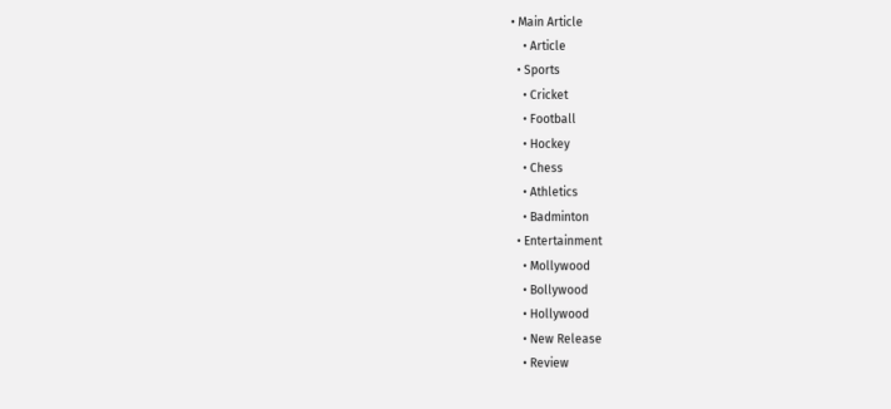• Main Article
    • Article
  • Sports
    • Cricket
    • Football
    • Hockey
    • Chess
    • Athletics
    • Badminton
  • Entertainment
    • Mollywood
    • Bollywood
    • Hollywood
    • New Release
    • Review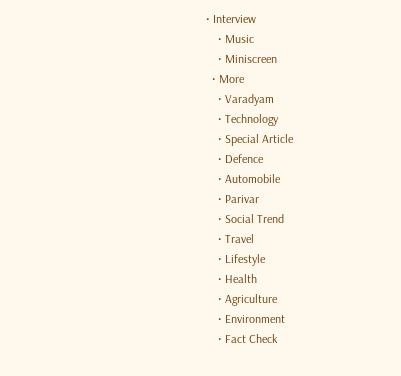• Interview
    • Music
    • Miniscreen
  • More
    • Varadyam
    • Technology
    • Special Article
    • Defence
    • Automobile
    • Parivar
    • Social Trend
    • Travel
    • Lifestyle
    • Health
    • Agriculture
    • Environment
    • Fact Check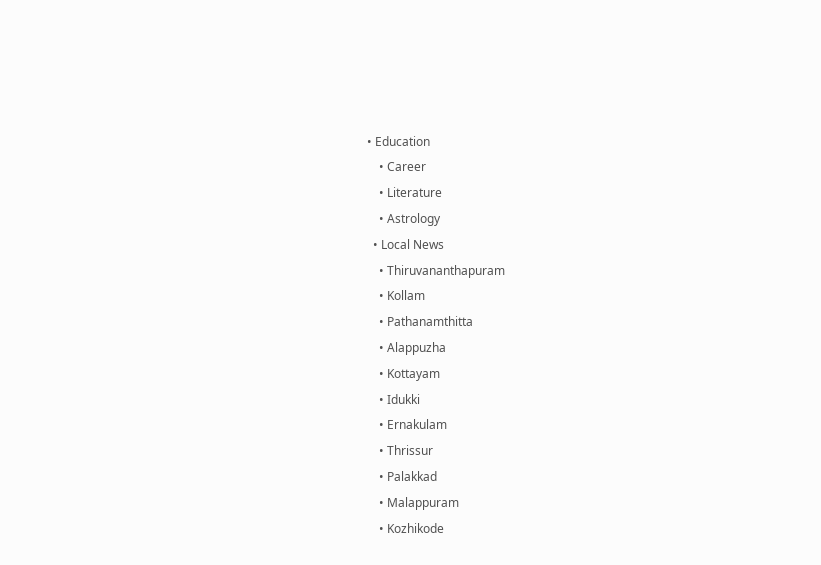• Education
    • Career
    • Literature
    • Astrology
  • Local News
    • Thiruvananthapuram
    • Kollam
    • Pathanamthitta
    • Alappuzha
    • Kottayam
    • Idukki
    • Ernakulam
    • Thrissur
    • Palakkad
    • Malappuram
    • Kozhikode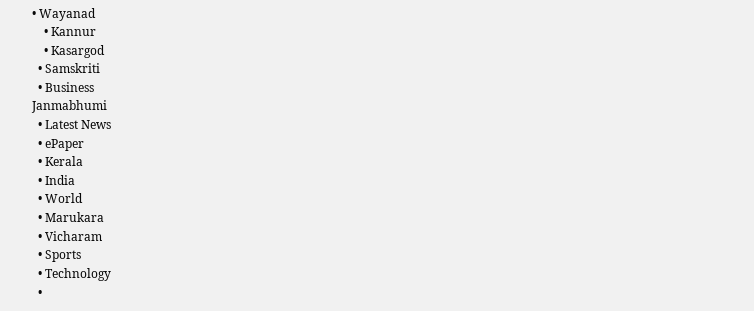• Wayanad
    • Kannur
    • Kasargod
  • Samskriti
  • Business
Janmabhumi
  • Latest News
  • ePaper
  • Kerala
  • India
  • World
  • Marukara
  • Vicharam
  • Sports
  • Technology
  •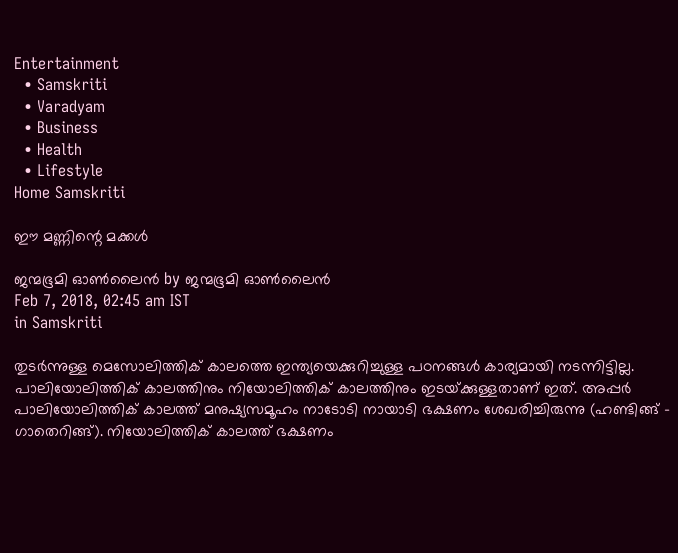Entertainment
  • Samskriti
  • Varadyam
  • Business
  • Health
  • Lifestyle
Home Samskriti

ഈ മണ്ണിന്റെ മക്കള്‍

ജന്മഭൂമി ഓണ്‍ലൈന്‍ by ജന്മഭൂമി ഓണ്‍ലൈന്‍
Feb 7, 2018, 02:45 am IST
in Samskriti

തുടര്‍ന്നുള്ള മെസോലിത്തിക് കാലത്തെ ഇന്ത്യയെക്കുറിച്ചുള്ള പഠനങ്ങള്‍ കാര്യമായി നടന്നിട്ടില്ല. പാലിയോലിത്തിക് കാലത്തിനും നിയോലിത്തിക് കാലത്തിനും ഇടയ്‌ക്കുള്ളതാണ് ഇത്. അപ്പര്‍ പാലിയോലിത്തിക് കാലത്ത് മനുഷ്യസമൂഹം നാടോടി നായാടി ഭക്ഷണം ശേഖരിച്ചിരുന്നു (ഹണ്ടിങ്ങ് – ഗാതെറിങ്ങ്). നിയോലിത്തിക് കാലത്ത് ഭക്ഷണം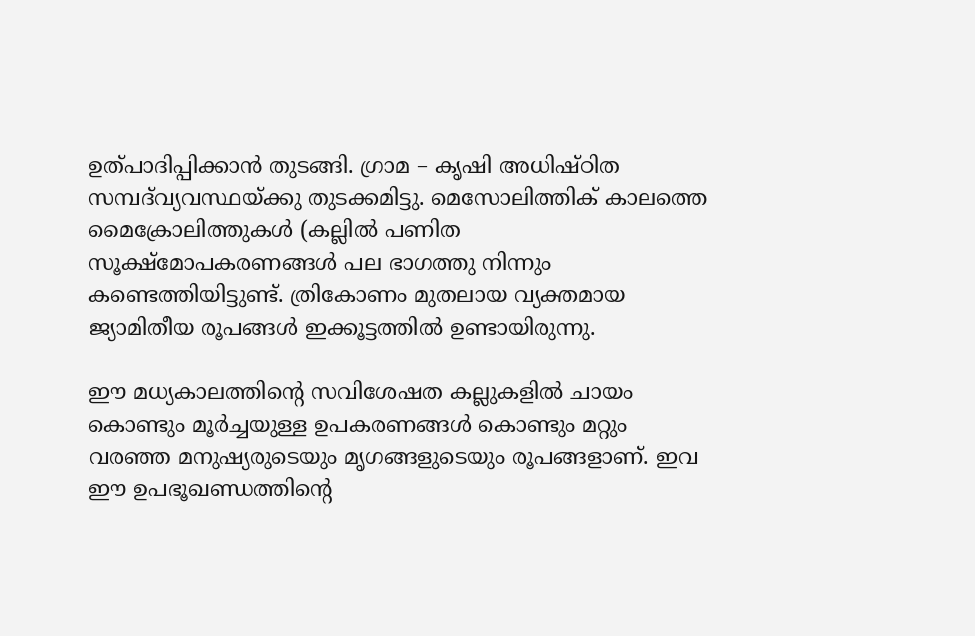ഉത്പാദിപ്പിക്കാന്‍ തുടങ്ങി. ഗ്രാമ – കൃഷി അധിഷ്ഠിത സമ്പദ്‌വ്യവസ്ഥയ്‌ക്കു തുടക്കമിട്ടു. മെസോലിത്തിക് കാലത്തെ മൈക്രോലിത്തുകള്‍ (കല്ലില്‍ പണിത സൂക്ഷ്‌മോപകരണങ്ങള്‍ പല ഭാഗത്തു നിന്നും കണ്ടെത്തിയിട്ടുണ്ട്. ത്രികോണം മുതലായ വ്യക്തമായ ജ്യാമിതീയ രൂപങ്ങള്‍ ഇക്കൂട്ടത്തില്‍ ഉണ്ടായിരുന്നു.

ഈ മധ്യകാലത്തിന്റെ സവിശേഷത കല്ലുകളില്‍ ചായം കൊണ്ടും മൂര്‍ച്ചയുള്ള ഉപകരണങ്ങള്‍ കൊണ്ടും മറ്റും വരഞ്ഞ മനുഷ്യരുടെയും മൃഗങ്ങളുടെയും രൂപങ്ങളാണ്. ഇവ ഈ ഉപഭൂഖണ്ഡത്തിന്റെ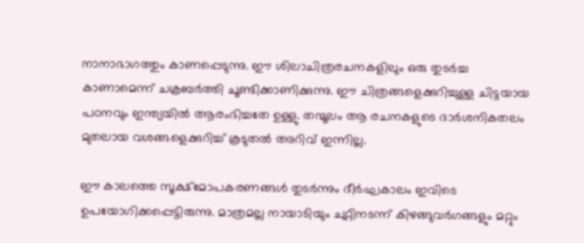നാനാഭാഗത്തും കാണപ്പെടുന്നു. ഈ ശിലാചിത്രരചനകളിലും ഒരു തുടര്‍ച്ച കാണാമെന്ന് ചക്രബര്‍ത്തി ചൂണ്ടിക്കാണിക്കുന്നു. ഈ ചിത്രങ്ങളെക്കുറിച്ചുള്ള ചിട്ടയായ പഠനവും ഇന്ത്യയില്‍ ആരംഭിച്ചതേ ഉള്ളു. തന്മൂലം ആ രചനകളുടെ ദാര്‍ശനികതലം മുതലായ വശങ്ങളെക്കുറിച്ച് കൂടുതല്‍ അറിവ് ഇന്നില്ല.

ഈ കാലത്തെ സൂക്ഷ്‌മോപകരണങ്ങള്‍ തുടര്‍ന്നും ദീര്‍ഘകാലം ഇവിടെ ഉപയോഗിക്കപ്പെട്ടിരുന്നു. മാത്രമല്ല നായാടിയും ചുറ്റിനടന്ന് കിഴങ്ങുവര്‍ഗങ്ങളും മറ്റും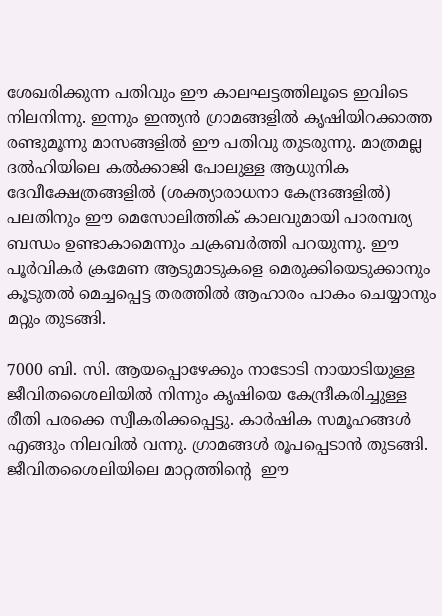ശേഖരിക്കുന്ന പതിവും ഈ കാലഘട്ടത്തിലൂടെ ഇവിടെ നിലനിന്നു. ഇന്നും ഇന്ത്യന്‍ ഗ്രാമങ്ങളില്‍ കൃഷിയിറക്കാത്ത രണ്ടുമൂന്നു മാസങ്ങളില്‍ ഈ പതിവു തുടരുന്നു. മാത്രമല്ല ദല്‍ഹിയിലെ കല്‍ക്കാജി പോലുള്ള ആധുനിക ദേവീക്ഷേത്രങ്ങളില്‍ (ശക്ത്യാരാധനാ കേന്ദ്രങ്ങളില്‍) പലതിനും ഈ മെസോലിത്തിക് കാലവുമായി പാരമ്പര്യ ബന്ധം ഉണ്ടാകാമെന്നും ചക്രബര്‍ത്തി പറയുന്നു. ഈ പൂര്‍വികര്‍ ക്രമേണ ആടുമാടുകളെ മെരുക്കിയെടുക്കാനും കൂടുതല്‍ മെച്ചപ്പെട്ട തരത്തില്‍ ആഹാരം പാകം ചെയ്യാനും മറ്റും തുടങ്ങി.

7000 ബി. സി. ആയപ്പൊഴേക്കും നാടോടി നായാടിയുള്ള ജീവിതശൈലിയില്‍ നിന്നും കൃഷിയെ കേന്ദ്രീകരിച്ചുള്ള രീതി പരക്കെ സ്വീകരിക്കപ്പെട്ടു. കാര്‍ഷിക സമൂഹങ്ങള്‍ എങ്ങും നിലവില്‍ വന്നു. ഗ്രാമങ്ങള്‍ രൂപപ്പെടാന്‍ തുടങ്ങി. ജീവിതശൈലിയിലെ മാറ്റത്തിന്റെ  ഈ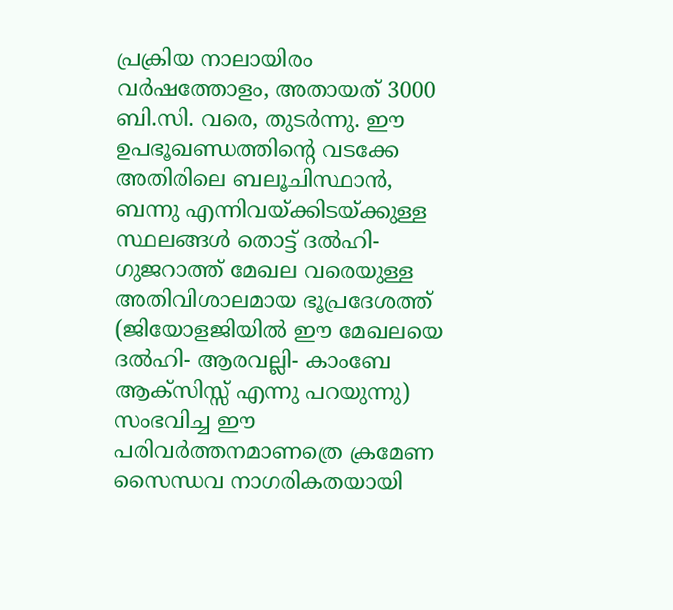പ്രക്രിയ നാലായിരം വര്‍ഷത്തോളം, അതായത് 3000 ബി.സി. വരെ, തുടര്‍ന്നു. ഈ ഉപഭൂഖണ്ഡത്തിന്റെ വടക്കേ അതിരിലെ ബലൂചിസ്ഥാന്‍, ബന്നു എന്നിവയ്‌ക്കിടയ്‌ക്കുള്ള സ്ഥലങ്ങള്‍ തൊട്ട് ദല്‍ഹി-ഗുജറാത്ത് മേഖല വരെയുള്ള അതിവിശാലമായ ഭൂപ്രദേശത്ത് (ജിയോളജിയില്‍ ഈ മേഖലയെ ദല്‍ഹി- ആരവല്ലി- കാംബേ ആക്‌സിസ്സ് എന്നു പറയുന്നു) സംഭവിച്ച ഈ പരിവര്‍ത്തനമാണത്രെ ക്രമേണ സൈന്ധവ നാഗരികതയായി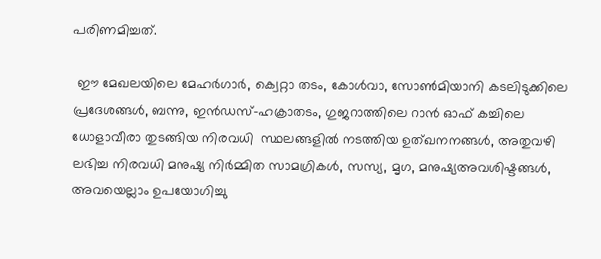പരിണമിച്ചത്.

 ഈ മേഖലയിലെ മേഹര്‍ഗാര്‍, ക്വെറ്റാ തടം, കോള്‍വാ, സോണ്‍മിയാനി കടലിടുക്കിലെ പ്രദേശങ്ങള്‍, ബന്നു, ഇന്‍ഡസ്-ഹക്രാതടം, ഗുജറാത്തിലെ റാന്‍ ഓഫ് കച്ചിലെ ധോളാവീരാ തുടങ്ങിയ നിരവധി  സ്ഥലങ്ങളില്‍ നടത്തിയ ഉത്ഖനനങ്ങള്‍, അതുവഴി ലഭിച്ച നിരവധി മനുഷ്യ നിര്‍മ്മിത സാമഗ്രികള്‍, സസ്യ, മൃഗ, മനുഷ്യഅവശിഷ്ടങ്ങള്‍, അവയെല്ലാം ഉപയോഗിച്ചു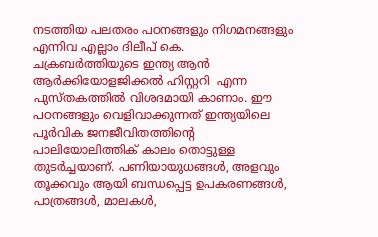നടത്തിയ പലതരം പഠനങ്ങളും നിഗമനങ്ങളും എന്നിവ എല്ലാം ദിലീപ് കെ. ചക്രബര്‍ത്തിയുടെ ഇന്ത്യ ആന്‍ ആര്‍ക്കിയോളജിക്കല്‍ ഹിസ്റ്ററി  എന്ന  പുസ്തകത്തില്‍ വിശദമായി കാണാം. ഈ പഠനങ്ങളും വെളിവാക്കുന്നത് ഇന്ത്യയിലെ പൂര്‍വിക ജനജീവിതത്തിന്റെ പാലിയോലിത്തിക് കാലം തൊട്ടുള്ള തുടര്‍ച്ചയാണ്. പണിയായുധങ്ങള്‍, അളവും തൂക്കവും ആയി ബന്ധപ്പെട്ട ഉപകരണങ്ങള്‍, പാത്രങ്ങള്‍, മാലകള്‍,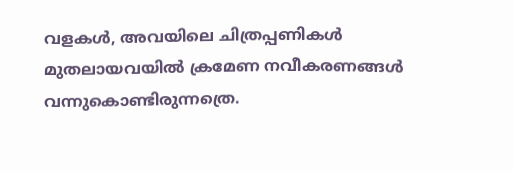വളകള്‍, അവയിലെ ചിത്രപ്പണികള്‍ മുതലായവയില്‍ ക്രമേണ നവീകരണങ്ങള്‍ വന്നുകൊണ്ടിരുന്നത്രെ.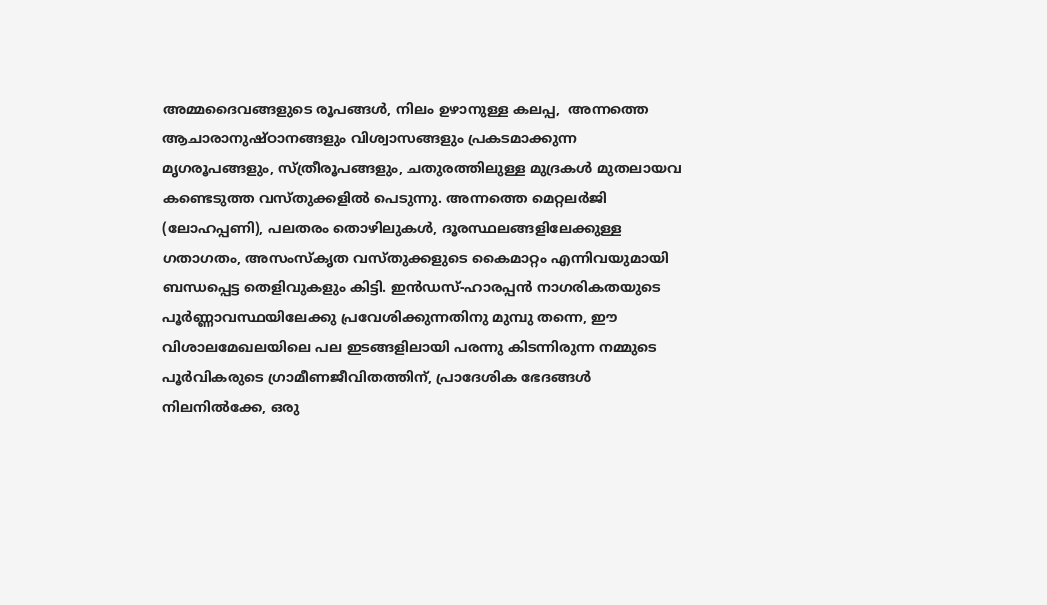അമ്മദൈവങ്ങളുടെ രൂപങ്ങള്‍, നിലം ഉഴാനുള്ള കലപ്പ,  അന്നത്തെ ആചാരാനുഷ്ഠാനങ്ങളും വിശ്വാസങ്ങളും പ്രകടമാക്കുന്ന മൃഗരൂപങ്ങളും, സ്ത്രീരൂപങ്ങളും, ചതുരത്തിലുള്ള മുദ്രകള്‍ മുതലായവ കണ്ടെടുത്ത വസ്തുക്കളില്‍ പെടുന്നു. അന്നത്തെ മെറ്റലര്‍ജി (ലോഹപ്പണി), പലതരം തൊഴിലുകള്‍, ദൂരസ്ഥലങ്ങളിലേക്കുള്ള ഗതാഗതം, അസംസ്‌കൃത വസ്തുക്കളുടെ കൈമാറ്റം എന്നിവയുമായി ബന്ധപ്പെട്ട തെളിവുകളും കിട്ടി. ഇന്‍ഡസ്-ഹാരപ്പന്‍ നാഗരികതയുടെ പൂര്‍ണ്ണാവസ്ഥയിലേക്കു പ്രവേശിക്കുന്നതിനു മുമ്പു തന്നെ, ഈ വിശാലമേഖലയിലെ പല ഇടങ്ങളിലായി പരന്നു കിടന്നിരുന്ന നമ്മുടെ പൂര്‍വികരുടെ ഗ്രാമീണജീവിതത്തിന്, പ്രാദേശിക ഭേദങ്ങള്‍ നിലനില്‍ക്കേ, ഒരു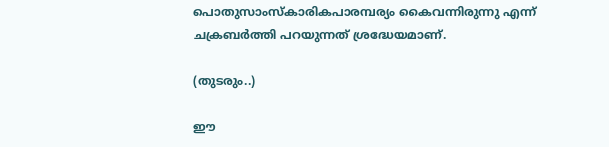പൊതുസാംസ്‌കാരികപാരമ്പര്യം കൈവന്നിരുന്നു എന്ന് ചക്രബര്‍ത്തി പറയുന്നത് ശ്രദ്ധേയമാണ്.

(തുടരും..)

ഈ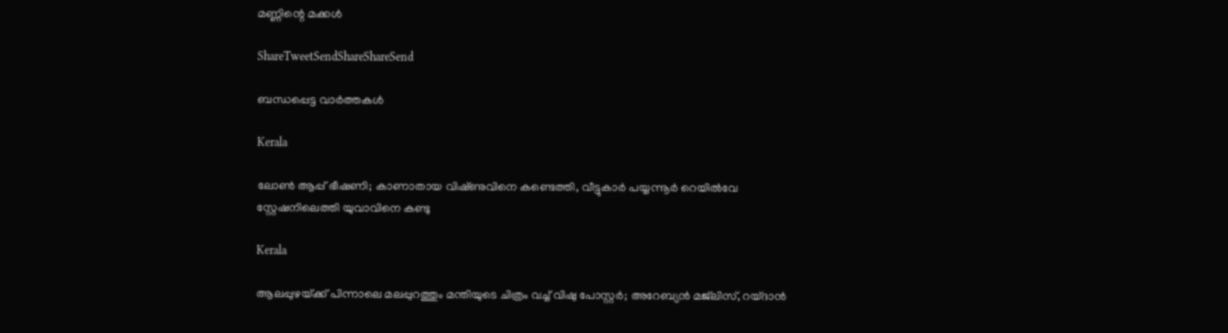മണ്ണിന്റെ മക്കള്‍

ShareTweetSendShareShareSend

ബന്ധപ്പെട്ട വാര്‍ത്തകള്‍

Kerala

ലോൺ ആപ്പ് ഭീഷണി; കാണാതായ വിഷ്‌ണുവിനെ കണ്ടെത്തി, വീട്ടുകാർ പയ്യന്നൂർ റെയിൽവേ സ്റ്റേഷനിലെത്തി യുവാവിനെ കണ്ടു

Kerala

ആലപ്പുഴയ്‌ക്ക് പിന്നാലെ മലപ്പുറത്തും മന്തിയുടെ ചിത്രം വച്ച് വിഷു പോസ്റ്റർ; അറേബ്യൻ മജ്‌ലിസ്, റയ്ദാൻ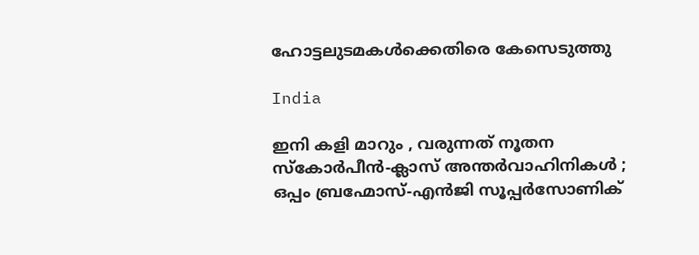ഹോട്ടലുടമകൾക്കെതിരെ കേസെടുത്തു

India

ഇനി കളി മാറും , വരുന്നത് നൂതന സ്കോർപീൻ-ക്ലാസ് അന്തർവാഹിനികൾ ; ഒപ്പം ബ്രഹ്മോസ്-എൻജി സൂപ്പർസോണിക്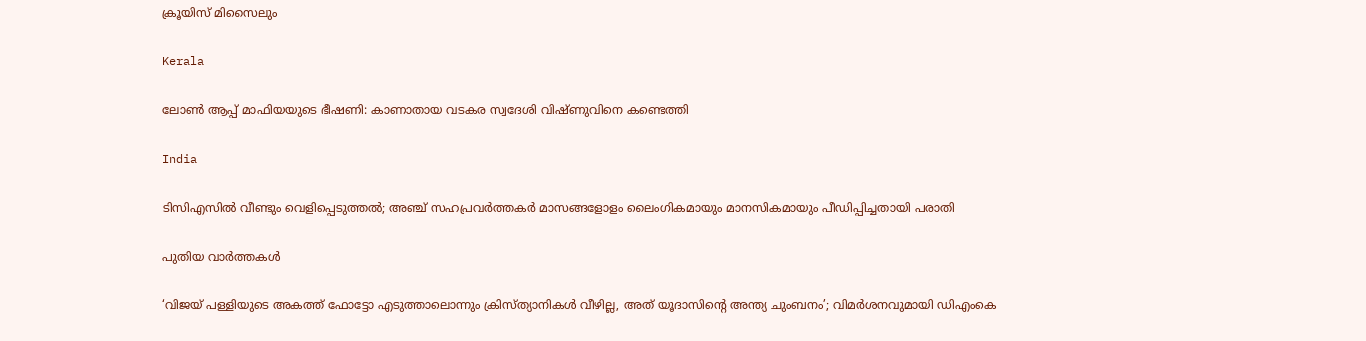ക്രൂയിസ് മിസൈലും

Kerala

ലോൺ ആപ്പ് മാഫിയയുടെ ഭീഷണി: കാണാതായ വടകര സ്വദേശി വിഷ്ണുവിനെ കണ്ടെത്തി

India

ടിസിഎസിൽ വീണ്ടും വെളിപ്പെടുത്തല്‍; അഞ്ച് സഹപ്രവർത്തകർ മാസങ്ങളോളം ലൈംഗികമായും മാനസികമായും പീഡിപ്പിച്ചതായി പരാതി

പുതിയ വാര്‍ത്തകള്‍

‘വിജയ് പള്ളിയുടെ അകത്ത് ഫോട്ടോ എടുത്താലൊന്നും ക്രിസ്ത്യാനികൾ വീഴില്ല, അത് യൂദാസിന്റെ അന്ത്യ ചുംബനം’; വിമർശനവുമായി ഡിഎംകെ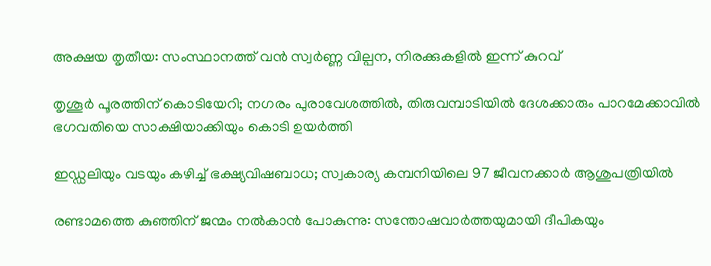അക്ഷയ തൃതീയ: സംസ്ഥാന‍ത്ത് വൻ സ്വർണ്ണ വില്പന, നിരക്കുകളിൽ ഇന്ന് കുറവ്

തൃശൂർ പൂരത്തിന് കൊടിയേറി; നഗരം പുരാവേശത്തിൽ, തിരുവമ്പാടിയില്‍ ദേശക്കാരും പാറമേക്കാവിൽ ഭഗവതിയെ സാക്ഷിയാക്കിയും കൊടി ഉയർത്തി

ഇഡ്ഡലിയും വടയും കഴിച്ച് ഭക്ഷ്യവിഷബാധ; സ്വകാര്യ കമ്പനിയിലെ 97 ജീവനക്കാർ ആശുപത്രിയിൽ

രണ്ടാമത്തെ കുഞ്ഞിന് ജന്മം നൽകാൻ പോകുന്നു: സന്തോഷവാർത്തയുമായി ദീപികയും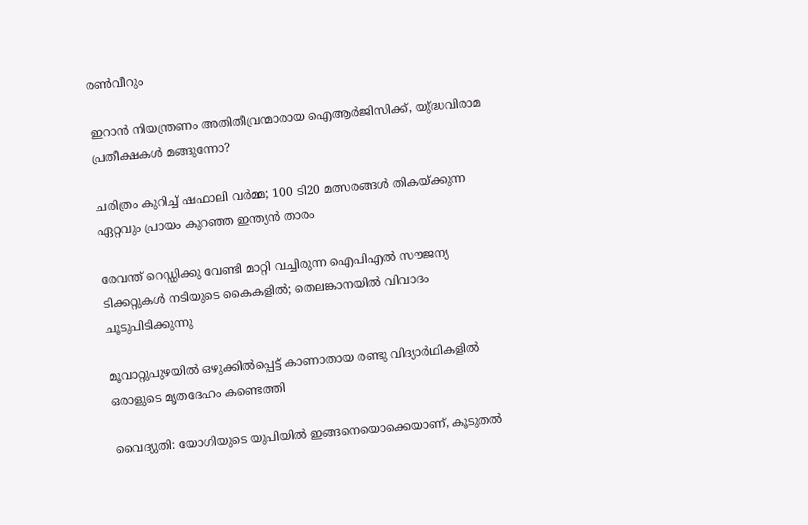രൺവീറും

ഇറാൻ നിയന്ത്രണം അതിതീവ്രന്മാരായ ഐആർജിസിക്ക്, യു്ദ്ധവിരാമ പ്രതീക്ഷകൾ മങ്ങുന്നോ?

ചരിത്രം കുറിച്ച് ഷഫാലി വർമ്മ; 100 ടി20 മത്സരങ്ങൾ തികയ്‌ക്കുന്ന ഏറ്റവും പ്രായം കുറഞ്ഞ ഇന്ത്യൻ താരം

രേവന്ത് റെഡ്ഡിക്കു വേണ്ടി മാറ്റി വച്ചിരുന്ന ഐപിഎൽ സൗജന്യ ടിക്കറ്റുകൾ നടിയുടെ കൈകളിൽ; തെലങ്കാനയിൽ വിവാദം ചൂടുപിടിക്കുന്നു

മൂവാറ്റുപുഴയില്‍ ഒഴുക്കില്‍പ്പെട്ട് കാണാതായ രണ്ടു വിദ്യാര്‍ഥികളില്‍ ഒരാളുടെ മൃതദേഹം കണ്ടെത്തി

വൈദ്യുതി: യോഗിയുടെ യുപിയിൽ ഇങ്ങനെയൊക്കെയാണ്, കൂടുതൽ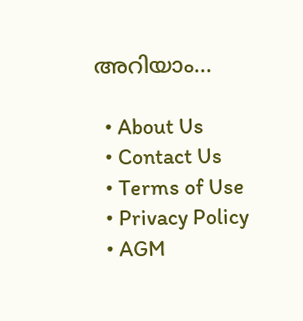അറിയാം…

  • About Us
  • Contact Us
  • Terms of Use
  • Privacy Policy
  • AGM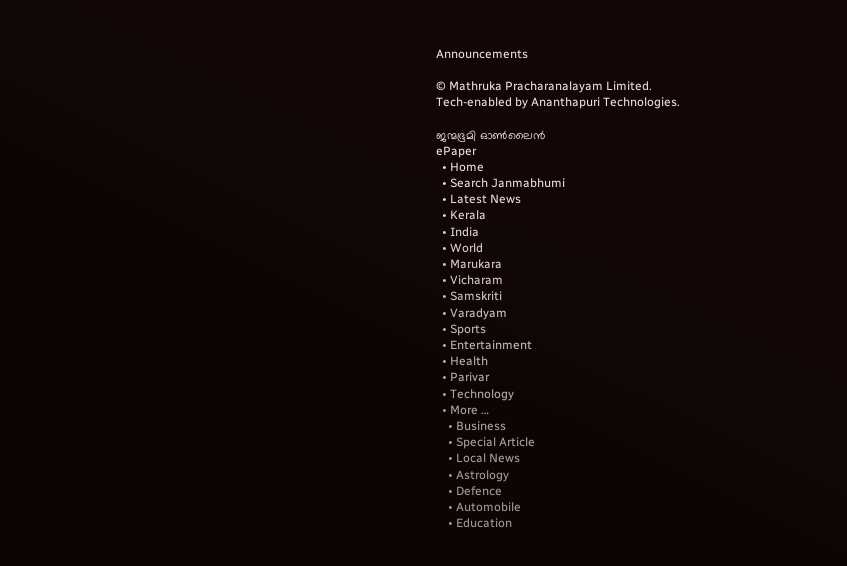Announcements

© Mathruka Pracharanalayam Limited.
Tech-enabled by Ananthapuri Technologies.

ജന്മഭൂമി ഓണ്‍ലൈന്‍
ePaper
  • Home
  • Search Janmabhumi
  • Latest News
  • Kerala
  • India
  • World
  • Marukara
  • Vicharam
  • Samskriti
  • Varadyam
  • Sports
  • Entertainment
  • Health
  • Parivar
  • Technology
  • More …
    • Business
    • Special Article
    • Local News
    • Astrology
    • Defence
    • Automobile
    • Education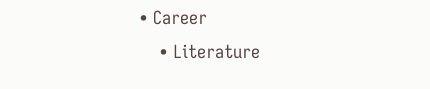• Career
    • Literature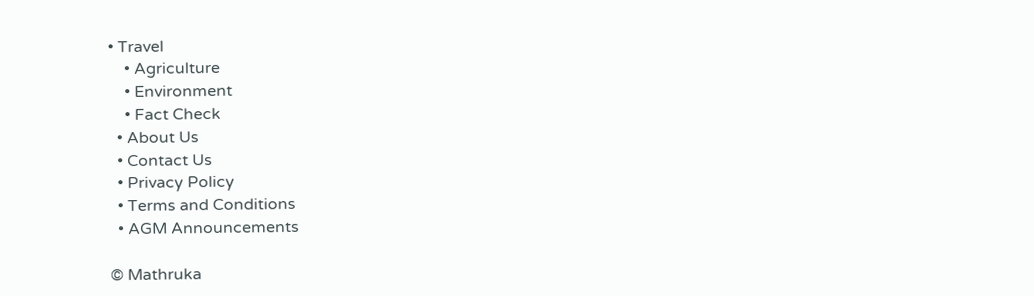• Travel
    • Agriculture
    • Environment
    • Fact Check
  • About Us
  • Contact Us
  • Privacy Policy
  • Terms and Conditions
  • AGM Announcements

© Mathruka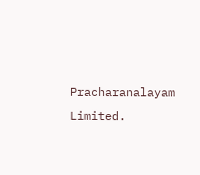Pracharanalayam Limited.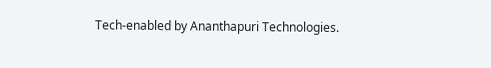Tech-enabled by Ananthapuri Technologies.